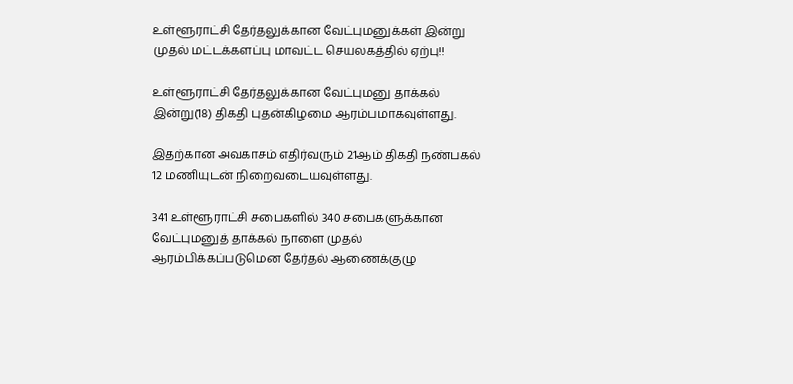உள்ளூராட்சி தேர்தலுக்கான வேட்புமனுக்கள் இன்று முதல் மட்டக்களப்பு மாவட்ட செயலகத்தில் ஏற்பு!!

உள்ளூராட்சி தேர்தலுக்கான வேட்புமனு தாக்கல்  இன்று(18) திகதி புதன்கிழமை ஆரம்பமாகவுள்ளது.

இதற்கான அவகாசம் எதிர்வரும் 21ஆம் திகதி நண்பகல் 12 மணியுடன் நிறைவடையவுள்ளது.

341 உள்ளூராட்சி சபைகளில் 340 சபைகளுக்கான வேட்புமனுத் தாக்கல் நாளை முதல் ஆரம்பிக்கப்படுமென தேர்தல் ஆணைக்குழு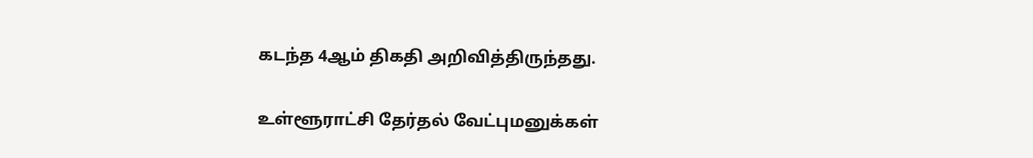கடந்த 4ஆம் திகதி அறிவித்திருந்தது.

உள்ளூராட்சி தேர்தல் வேட்புமனுக்கள்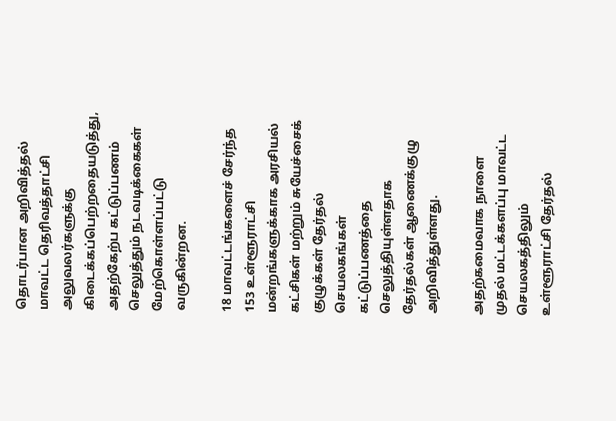தொடர்பான அறிவித்தல் மாவட்ட தெரிவத்தாட்சி அலுவலர்களுக்கு கிடைக்கப்பெற்றதையடுத்து, அதற்கேற்ப கட்டுப்பணம் செலுத்தும் நடவடிக்கைகள் மேற்கொள்ளப்பட்டு வருகின்றன.

18 மாவட்டங்களைச் சேர்ந்த 153 உள்ளூராட்சி மன்றங்களுக்காக அரசியல் கட்சிகள் மற்றும் சுயேச்சைக் குழுக்கள் தேர்தல் செயலகங்கள் கட்டுப்பணத்தை செலுத்தியுள்ளதாக தேர்தல்கள் ஆணைக்குழு அறிவித்துள்ளது.

அதற்கமைவாக நாளை முதல் மட்டக்களப்பு மாவட்ட செயலகத்திலும்
உள்ளூராட்சி தேர்தல்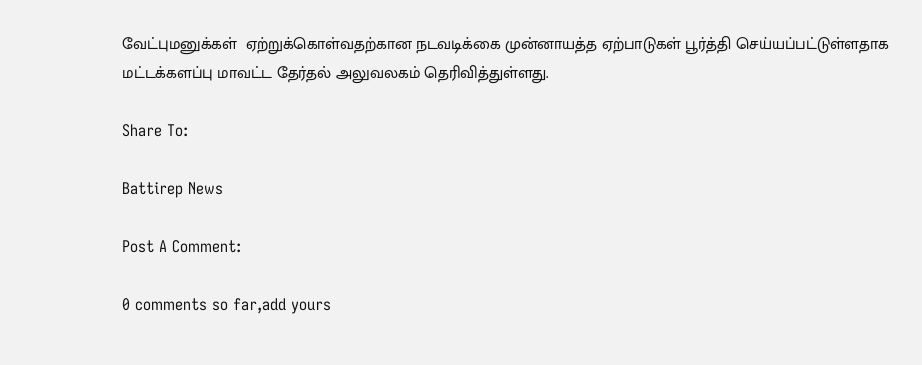வேட்புமனுக்கள்  ஏற்றுக்கொள்வதற்கான நடவடிக்கை முன்னாயத்த ஏற்பாடுகள் பூர்த்தி செய்யப்பட்டுள்ளதாக மட்டக்களப்பு மாவட்ட தேர்தல் அலுவலகம் தெரிவித்துள்ளது.

Share To:

Battirep News

Post A Comment:

0 comments so far,add yours